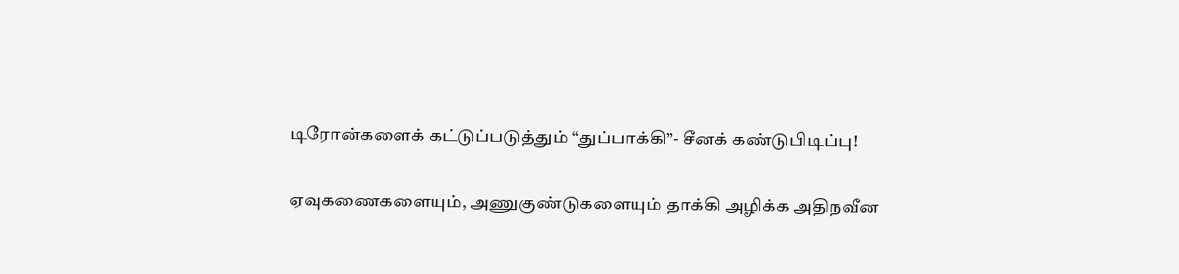டிரோன்களைக் கட்டுப்படுத்தும் “துப்பாக்கி”- சீனக் கண்டுபிடிப்பு!

ஏவுகணைகளையும், அணுகுண்டுகளையும் தாக்கி அழிக்க அதிநவீன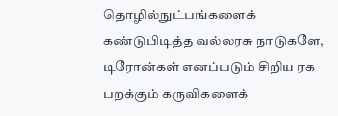தொழில்நுட்பங்களைக் கண்டுபிடித்த வல்லரசு நாடுகளே, டிரோன்கள் எனப்படும் சிறிய ரக பறக்கும் கருவிகளைக்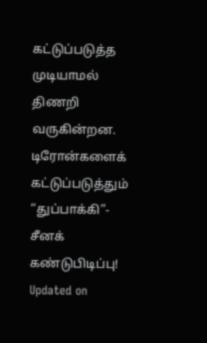கட்டுப்படுத்த முடியாமல் திணறி வருகின்றன.
டிரோன்களைக் கட்டுப்படுத்தும் “துப்பாக்கி”- சீனக் கண்டுபிடிப்பு!
Updated on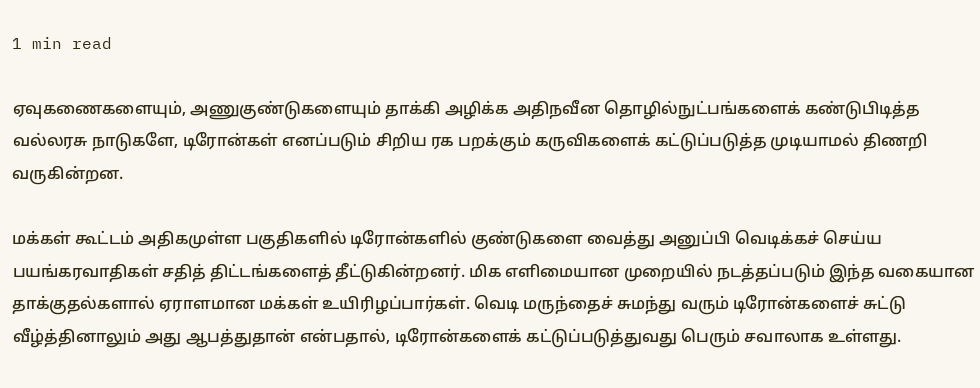1 min read

ஏவுகணைகளையும், அணுகுண்டுகளையும் தாக்கி அழிக்க அதிநவீன தொழில்நுட்பங்களைக் கண்டுபிடித்த வல்லரசு நாடுகளே, டிரோன்கள் எனப்படும் சிறிய ரக பறக்கும் கருவிகளைக் கட்டுப்படுத்த முடியாமல் திணறி வருகின்றன.

மக்கள் கூட்டம் அதிகமுள்ள பகுதிகளில் டிரோன்களில் குண்டுகளை வைத்து அனுப்பி வெடிக்கச் செய்ய பயங்கரவாதிகள் சதித் திட்டங்களைத் தீட்டுகின்றனர். மிக எளிமையான முறையில் நடத்தப்படும் இந்த வகையான தாக்குதல்களால் ஏராளமான மக்கள் உயிரிழப்பார்கள். வெடி மருந்தைச் சுமந்து வரும் டிரோன்களைச் சுட்டு வீழ்த்தினாலும் அது ஆபத்துதான் என்பதால், டிரோன்களைக் கட்டுப்படுத்துவது பெரும் சவாலாக உள்ளது.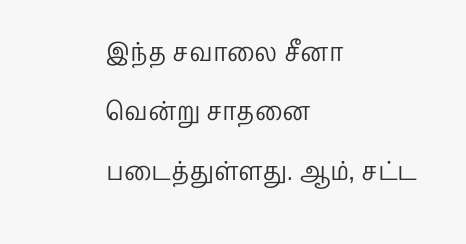இந்த சவாலை சீனா வென்று சாதனை படைத்துள்ளது. ஆம், சட்ட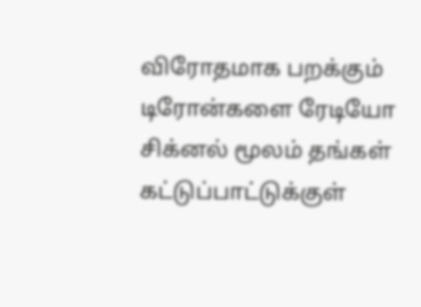விரோதமாக பறக்கும் டிரோன்களை ரேடியோ சிக்னல் மூலம் தங்கள் கட்டுப்பாட்டுக்குள்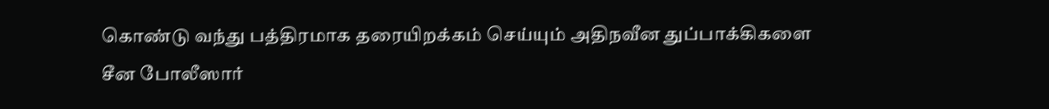கொண்டு வந்து பத்திரமாக தரையிறக்கம் செய்யும் அதிநவீன துப்பாக்கிகளை சீன போலீஸார்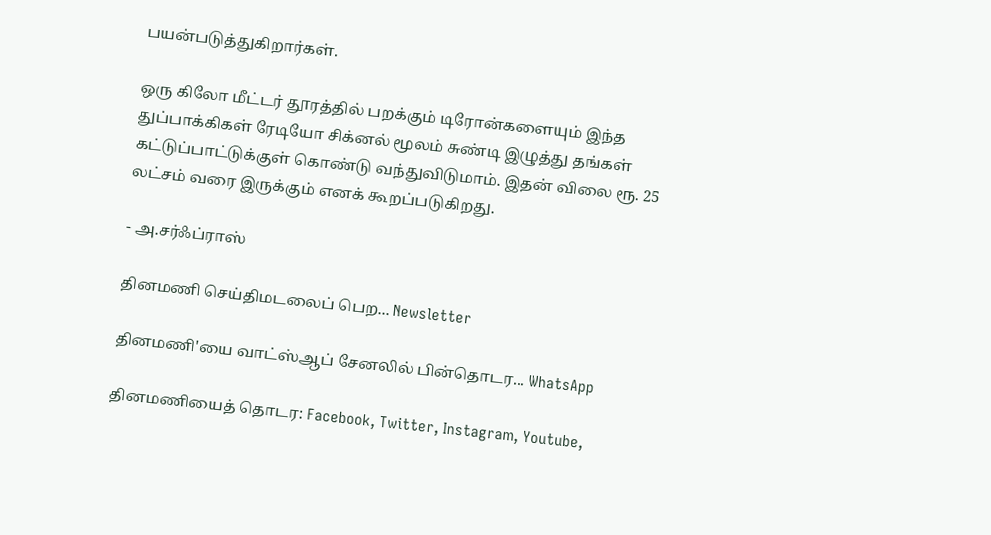பயன்படுத்துகிறார்கள்.

ஒரு கிலோ மீட்டர் தூரத்தில் பறக்கும் டிரோன்களையும் இந்த துப்பாக்கிகள் ரேடியோ சிக்னல் மூலம் சுண்டி இழுத்து தங்கள் கட்டுப்பாட்டுக்குள் கொண்டு வந்துவிடுமாம். இதன் விலை ரூ. 25 லட்சம் வரை இருக்கும் எனக் கூறப்படுகிறது.

- அ.சர்ஃப்ராஸ்

தினமணி செய்திமடலைப் பெற... Newsletter

தினமணி'யை வாட்ஸ்ஆப் சேனலில் பின்தொடர... WhatsApp

தினமணியைத் தொடர: Facebook, Twitter, Instagram, Youtube,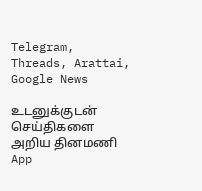Telegram, Threads, Arattai, Google News

உடனுக்குடன் செய்திகளை அறிய தினமணி App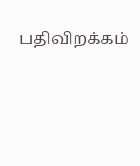பதிவிறக்கம்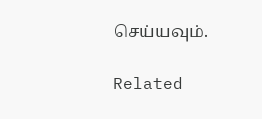செய்யவும்.

Related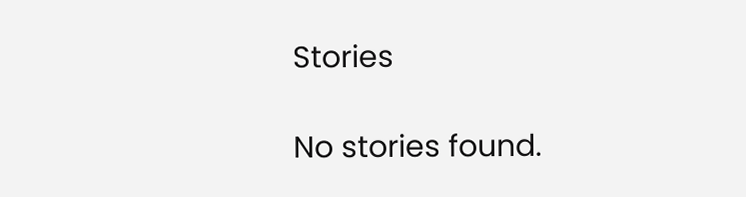Stories

No stories found.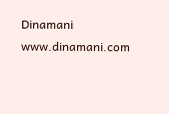Dinamani
www.dinamani.com